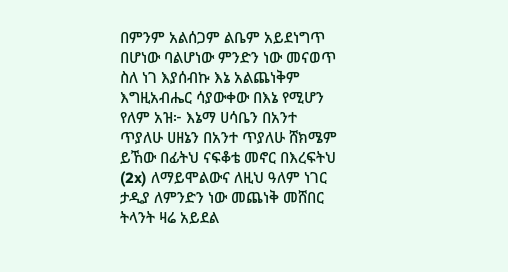በምንም አልሰጋም ልቤም አይደነግጥ በሆነው ባልሆነው ምንድን ነው መናወጥ ስለ ነገ እያሰብኩ እኔ አልጨነቅም እግዚአብሔር ሳያውቀው በእኔ የሚሆን የለም አዝ፦ እኔማ ሀሳቤን በአንተ ጥያለሁ ሀዘኔን በአንተ ጥያለሁ ሸክሜም ይኸው በፊትህ ናፍቆቴ መኖር በእረፍትህ (2x) ለማይሞልውና ለዚህ ዓለም ነገር ታዲያ ለምንድን ነው መጨነቅ መሸበር ትላንት ዛሬ አይደል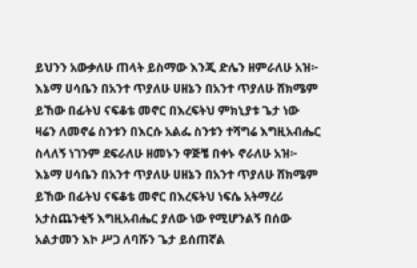ይህንን አውቃለሁ ጠላት ይስማው እንጂ ድሌን ዘምራለሁ አዝ፦ እኔማ ሀሳቤን በአንተ ጥያለሁ ሀዘኔን በአንተ ጥያለሁ ሸክሜም ይኸው በፊትህ ናፍቆቴ መኖር በእረፍትህ ምክኒያቱ ጌታ ነው ዛሬን ለመኖሬ ስንቱን በእርሱ አልፌ ስንቱን ተሻግሬ እግዚአብሔር ስላለኝ ነገንም ደፍራለሁ ዘመኑን ዋጅቼ በቀኑ ኖራለሁ አዝ፦ እኔማ ሀሳቤን በአንተ ጥያለሁ ሀዘኔን በአንተ ጥያለሁ ሸክሜም ይኸው በፊትህ ናፍቆቴ መኖር በእረፍትህ ነፍሴ አትማረሪ አታስጨንቂኝ እግዚአብሔር ያለው ነው የሚሆንልኝ በሰው አልታመን እኮ ሥጋ ለባሹን ጌታ ይሰጠኛል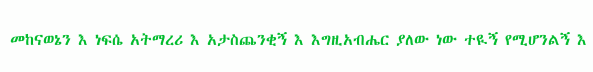መከናወኔን እ ነፍሴ አትማረሪ እ አታስጨንቂኝ እ እግዚአብሔር ያለው ነው ተዪኝ የሚሆንልኝ እ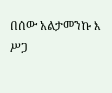በሰው አልታመንኩ እ ሥጋ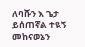ለባሹን እ ጌታ ይሰጠኛል ተዪኝ መከናወኔን